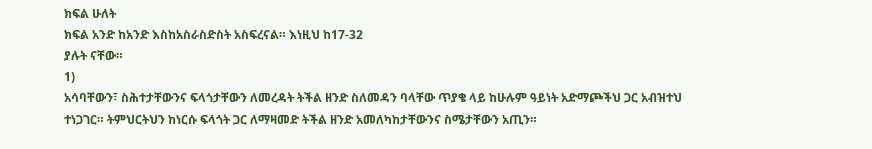ክፍል ሁለት
ክፍል አንድ ከአንድ እስከአስራስድስት አስፍረናል። እነዚህ ከ17-32
ያሉት ናቸው።
1)
አሳባቸውን፣ ስሕተታቸውንና ፍላጎታቸውን ለመረዳት ትችል ዘንድ ስለመዳን ባላቸው ጥያቄ ላይ ከሁሉም ዓይነት አድማጮችህ ጋር አብዝተህ ተነጋገር። ትምህርትህን ከነርሱ ፍላጎት ጋር ለማዛመድ ትችል ዘንድ አመለካከታቸውንና ስሜታቸውን አጢን።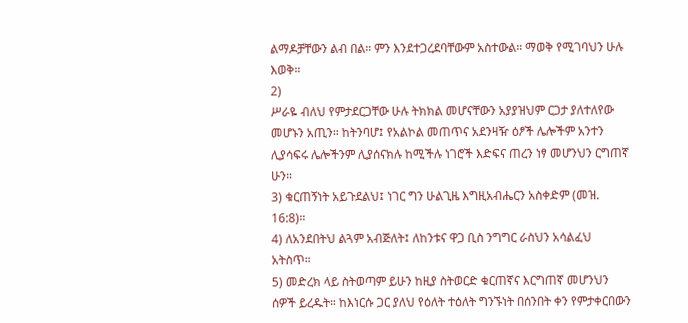ልማዶቻቸውን ልብ በል። ምን እንደተጋረደባቸውም አስተውል። ማወቅ የሚገባህን ሁሉ እወቅ።
2)
ሥራዬ ብለህ የምታደርጋቸው ሁሉ ትክክል መሆናቸውን አያያዝህም ርጋታ ያለተለየው መሆኑን አጢን። ከትንባሆ፤ የአልኮል መጠጥና አደንዛዥ ዕፆች ሌሎችም አንተን ሊያሳፍሩ ሌሎችንም ሊያሰናክሉ ከሚችሉ ነገሮች እድፍና ጠረን ነፃ መሆንህን ርግጠኛ ሁን።
3) ቁርጠኝነት አይጉደልህ፤ ነገር ግን ሁልጊዜ እግዚአብሔርን አስቀድም (መዝ. 16:8)።
4) ለአንደበትህ ልጓም አብጅለት፤ ለከንቱና ዋጋ ቢስ ንግግር ራስህን አሳልፈህ አትስጥ።
5) መድረክ ላይ ስትወጣም ይሁን ከዚያ ስትወርድ ቁርጠኛና እርግጠኛ መሆንህን ሰዎች ይረዱት። ከእነርሱ ጋር ያለህ የዕለት ተዕለት ግንኙነት በሰንበት ቀን የምታቀርበውን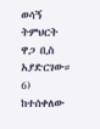ወሳኝ ትምህርት ዋጋ ቢስ አያድርገው።
6) ከተሰቀለው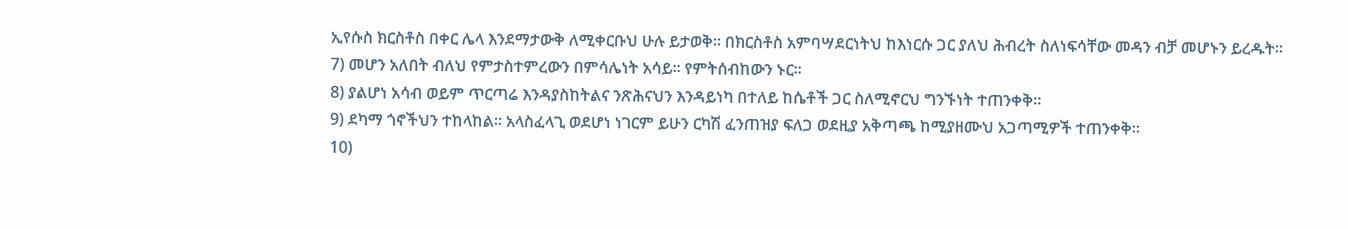ኢየሱስ ክርስቶስ በቀር ሌላ እንደማታውቅ ለሚቀርቡህ ሁሉ ይታወቅ። በክርስቶስ አምባሣደርነትህ ከእነርሱ ጋር ያለህ ሕብረት ስለነፍሳቸው መዳን ብቻ መሆኑን ይረዱት።
7) መሆን አለበት ብለህ የምታስተምረውን በምሳሌነት አሳይ። የምትሰብከውን ኑር።
8) ያልሆነ አሳብ ወይም ጥርጣሬ እንዳያስከትልና ንጽሕናህን እንዳይነካ በተለይ ከሴቶች ጋር ስለሚኖርህ ግንኙነት ተጠንቀቅ።
9) ደካማ ጎኖችህን ተከላከል። አላስፈላጊ ወደሆነ ነገርም ይሁን ርካሽ ፈንጠዝያ ፍለጋ ወደዚያ አቅጣጫ ከሚያዘሙህ አጋጣሚዎች ተጠንቀቅ።
10)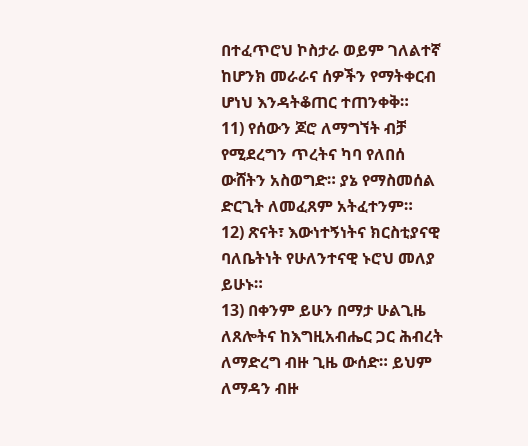በተፈጥሮህ ኮስታራ ወይም ገለልተኛ ከሆንክ መራራና ሰዎችን የማትቀርብ ሆነህ እንዳትቆጠር ተጠንቀቅ።
11) የሰውን ጆሮ ለማግኘት ብቻ የሚደረግን ጥረትና ካባ የለበሰ ውሸትን አስወግድ። ያኔ የማስመሰል ድርጊት ለመፈጸም አትፈተንም።
12) ጽናት፣ እውነተኝነትና ክርስቲያናዊ ባለቤትነት የሁለንተናዊ ኑሮህ መለያ ይሁኑ።
13) በቀንም ይሁን በማታ ሁልጊዜ ለጸሎትና ከእግዚአብሔር ጋር ሕብረት ለማድረግ ብዙ ጊዜ ውሰድ። ይህም ለማዳን ብዙ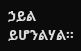ኃይል ይሆንልሃል።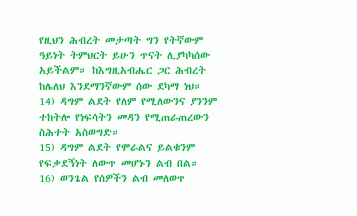የዚህን ሕብረት መታጣት ግን የትኛውም ዓይነት ትምህርት ይሁን ጥናት ሊያካካሰው አይችልም። ከእግዚአብሔር ጋር ሕብረት ከሌለህ እንደማንኛውም ሰው ደካማ ነህ።
14) ዳግም ልደት የለም የሚለውንና ያንንም ተከትሎ የነፍሳትን መዳን የሚጠራጠረውን ስሕተት አስወግድ።
15) ዳግም ልደት የሞራልና ይልቁንም የፍቃደኝነት ለውጥ መሆኑን ልብ በል።
16) ወንጌል የሰዎችን ልብ መለወጥ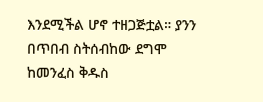እንደሚችል ሆኖ ተዘጋጅቷል። ያንን በጥበብ ስትሰብከው ደግሞ ከመንፈስ ቅዱስ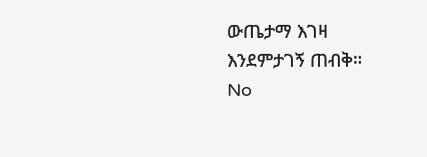ውጤታማ እገዛ እንደምታገኝ ጠብቅ።
No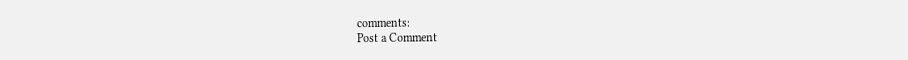comments:
Post a Comment